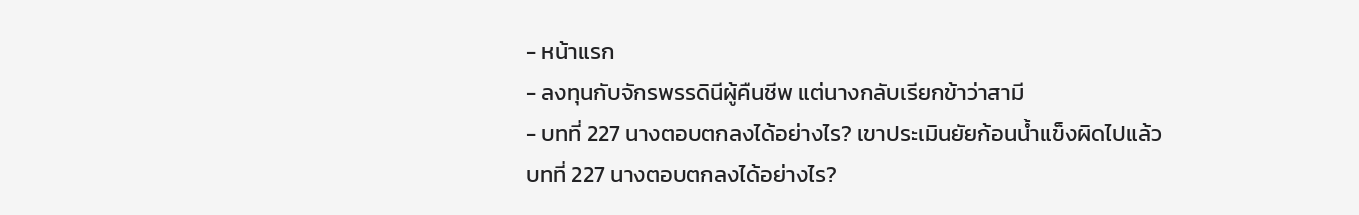- หน้าแรก
- ลงทุนกับจักรพรรดินีผู้คืนชีพ แต่นางกลับเรียกข้าว่าสามี
- บทที่ 227 นางตอบตกลงได้อย่างไร? เขาประเมินยัยก้อนน้ำแข็งผิดไปแล้ว
บทที่ 227 นางตอบตกลงได้อย่างไร?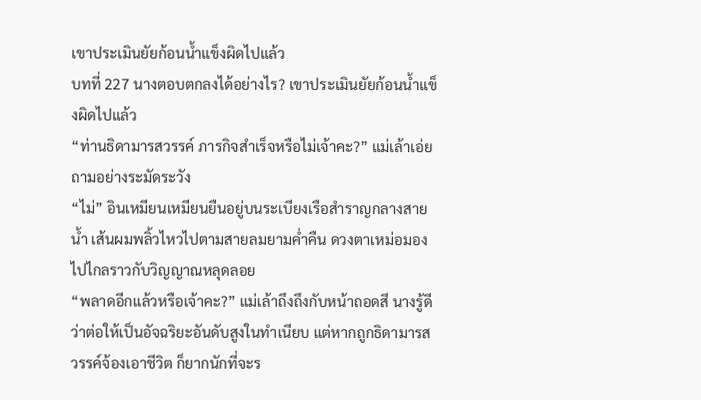เขาประเมินยัยก้อนน้ำแข็งผิดไปแล้ว
บทที่ 227 นางตอบตกลงได้อย่างไร? เขาประเมินยัยก้อนน้ำแข็งผิดไปแล้ว
“ท่านธิดามารสวรรค์ ภารกิจสำเร็จหรือไม่เจ้าคะ?” แม่เล้าเอ่ยถามอย่างระมัดระวัง
“ไม่” อินเหมียนเหมียนยืนอยู่บนระเบียงเรือสำราญกลางสายน้ำ เส้นผมพลิ้วไหวไปตามสายลมยามค่ำคืน ดวงตาเหม่อมองไปไกลราวกับวิญญาณหลุดลอย
“พลาดอีกแล้วหรือเจ้าคะ?” แม่เล้าถึงถึงกับหน้าถอดสี นางรู้ดีว่าต่อให้เป็นอัจฉริยะอันดับสูงในทำเนียบ แต่หากถูกธิดามารสวรรค์จ้องเอาชีวิต ก็ยากนักที่จะร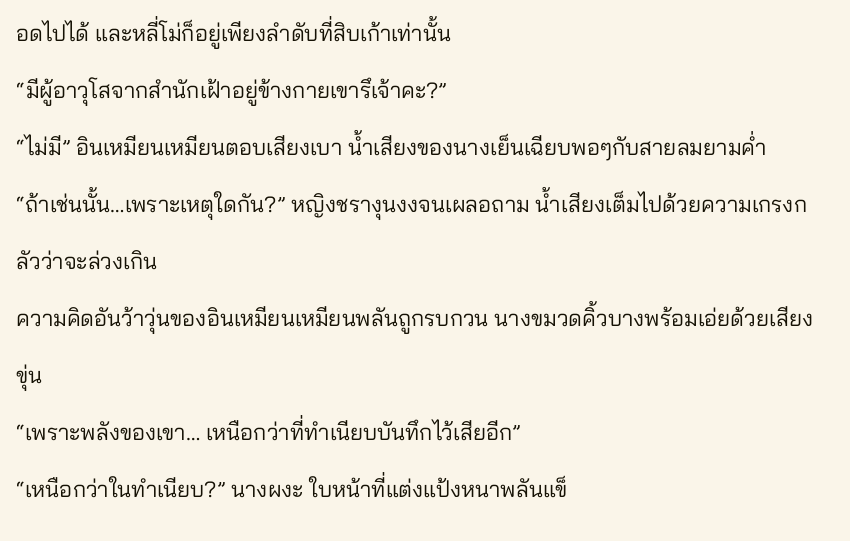อดไปได้ และหลี่โม่ก็อยู่เพียงลำดับที่สิบเก้าเท่านั้น
“มีผู้อาวุโสจากสำนักเฝ้าอยู่ข้างกายเขารึเจ้าคะ?”
“ไม่มี” อินเหมียนเหมียนตอบเสียงเบา น้ำเสียงของนางเย็นเฉียบพอๆกับสายลมยามค่ำ
“ถ้าเช่นนั้น…เพราะเหตุใดกัน?” หญิงชรางุนงงจนเผลอถาม น้ำเสียงเต็มไปด้วยความเกรงกลัวว่าจะล่วงเกิน
ความคิดอันว้าวุ่นของอินเหมียนเหมียนพลันถูกรบกวน นางขมวดคิ้วบางพร้อมเอ่ยด้วยเสียงขุ่น
“เพราะพลังของเขา… เหนือกว่าที่ทำเนียบบันทึกไว้เสียอีก”
“เหนือกว่าในทำเนียบ?” นางผงะ ใบหน้าที่แต่งแป้งหนาพลันแข็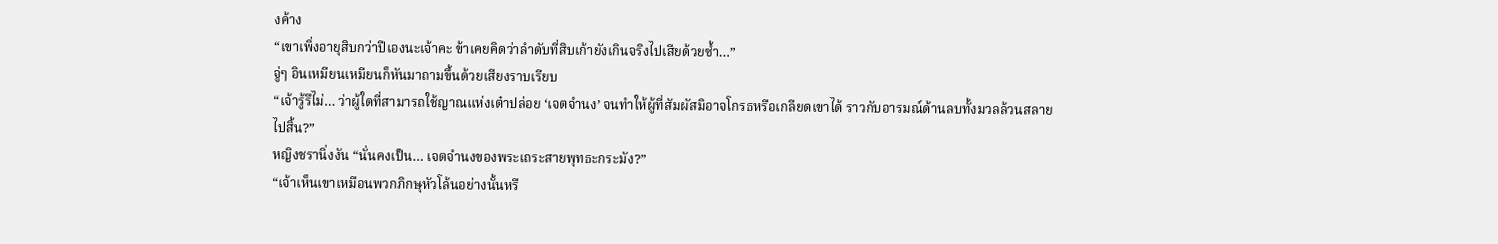งค้าง
“เขาเพิ่งอายุสิบกว่าปีเองนะเจ้าคะ ข้าเคยคิดว่าลำดับที่สิบเก้ายังเกินจริงไปเสียด้วยซ้ำ…”
จู่ๆ อินเหมียนเหมียนก็หันมาถามขึ้นด้วยเสียงราบเรียบ
“เจ้ารู้รึไม่… ว่าผู้ใดที่สามารถใช้ญาณแห่งเต๋าปล่อย ‘เจตจำนง’ จนทำให้ผู้ที่สัมผัสมิอาจโกรธหรือเกลียดเขาได้ ราวกับอารมณ์ด้านลบทั้งมวลล้วนสลายไปสิ้น?”
หญิงชรานิ่งงัน “นั่นคงเป็น… เจตจำนงของพระเถระสายพุทธะกระมัง?”
“เจ้าเห็นเขาเหมือนพวกภิกษุหัวโล้นอย่างนั้นหรื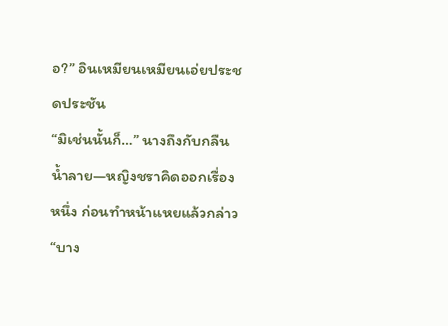อ?” อินเหมียนเหมียนเอ่ยประชดประชัน
“มิเช่นนั้นก็…” นางถึงกับกลืนน้ำลาย—หญิงชราคิดออกเรื่องหนึ่ง ก่อนทำหน้าแหยแล้วกล่าว
“บาง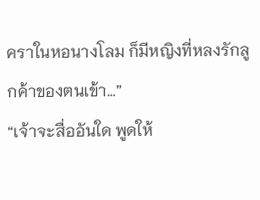คราในหอนางโลม ก็มีหญิงที่หลงรักลูกค้าของตนเข้า…”
“เจ้าจะสื่ออันใด พูดให้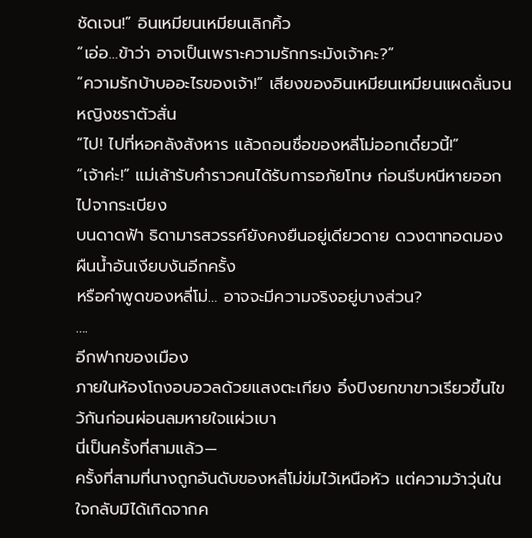ชัดเจน!” อินเหมียนเหมียนเลิกคิ้ว
“เอ่อ…ข้าว่า อาจเป็นเพราะความรักกระมังเจ้าคะ?”
“ความรักบ้าบออะไรของเจ้า!” เสียงของอินเหมียนเหมียนแผดลั่นจนหญิงชราตัวสั่น
“ไป! ไปที่หอคลังสังหาร แล้วถอนชื่อของหลี่โม่ออกเดี๋ยวนี้!”
“เจ้าค่ะ!” แม่เล้ารับคำราวคนได้รับการอภัยโทษ ก่อนรีบหนีหายออกไปจากระเบียง
บนดาดฟ้า ธิดามารสวรรค์ยังคงยืนอยู่เดียวดาย ดวงตาทอดมองผืนน้ำอันเงียบงันอีกครั้ง
หรือคำพูดของหลี่โม่… อาจจะมีความจริงอยู่บางส่วน?
….
อีกฟากของเมือง
ภายในห้องโถงอบอวลด้วยแสงตะเกียง อิ๋งปิงยกขาขาวเรียวขึ้นไขว้กันก่อนผ่อนลมหายใจแผ่วเบา
นี่เป็นครั้งที่สามแล้ว—
ครั้งที่สามที่นางถูกอันดับของหลี่โม่ข่มไว้เหนือหัว แต่ความว้าวุ่นในใจกลับมิได้เกิดจากค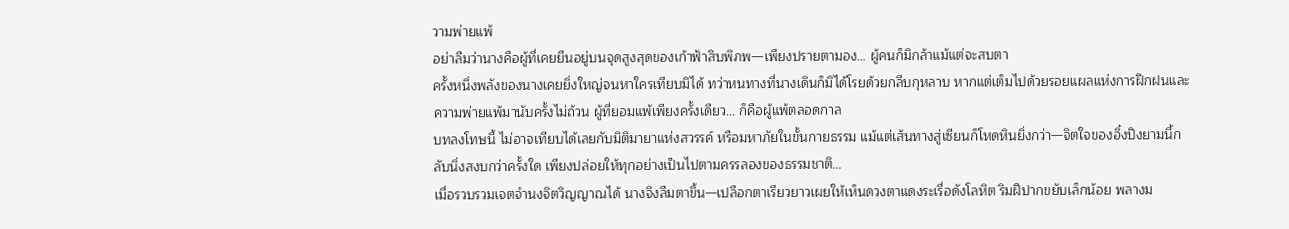วามพ่ายแพ้
อย่าลืมว่านางคือผู้ที่เคยยืนอยู่บนจุดสูงสุดของเก้าฟ้าสิบพิภพ—เพียงปรายตามอง… ผู้คนก็มิกล้าแม้แต่จะสบตา
ครั้งหนึ่งพลังของนางเคยยิ่งใหญ่จนหาใครเทียบมิได้ ทว่าหนทางที่นางเดินก็มิได้โรยด้วยกลีบกุหลาบ หากแต่เต็มไปด้วยรอยแผลแห่งการฝึกฝนและความพ่ายแพ้มานับครั้งไม่ถ้วน ผู้ที่ยอมแพ้เพียงครั้งเดียว… ก็คือผู้แพ้ตลอดกาล
บทลงโทษนี้ ไม่อาจเทียบได้เลยกับมิติมายาแห่งสวรรค์ หรือมหาภัยในขั้นกายธรรม แม้แต่เส้นทางสู่เซียนก็โหดหินยิ่งกว่า—จิตใจของอิ๋งปิงยามนี้กลับนิ่งสงบกว่าครั้งใด เพียงปล่อยให้ทุกอย่างเป็นไปตามครรลองของธรรมชาติ…
เมื่อรวบรวมเจตจำนงจิตวิญญาณได้ นางจึงลืมตาขึ้น—เปลือกตาเรียวยาวเผยให้เห็นดวงตาแดงระเรื่อดังโลหิต ริมฝีปากขยับเล็กน้อย พลางม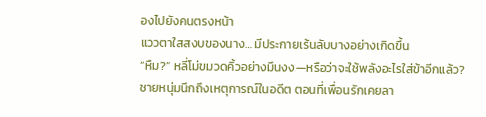องไปยังคนตรงหน้า
แววตาใสสงบของนาง… มีประกายเร้นลับบางอย่างเกิดขึ้น
“หืม?” หลี่โม่ขมวดคิ้วอย่างมึนงง—หรือว่าจะใช้พลังอะไรใส่ข้าอีกแล้ว?
ชายหนุ่มนึกถึงเหตุการณ์ในอดีต ตอนที่เพื่อนรักเคยลา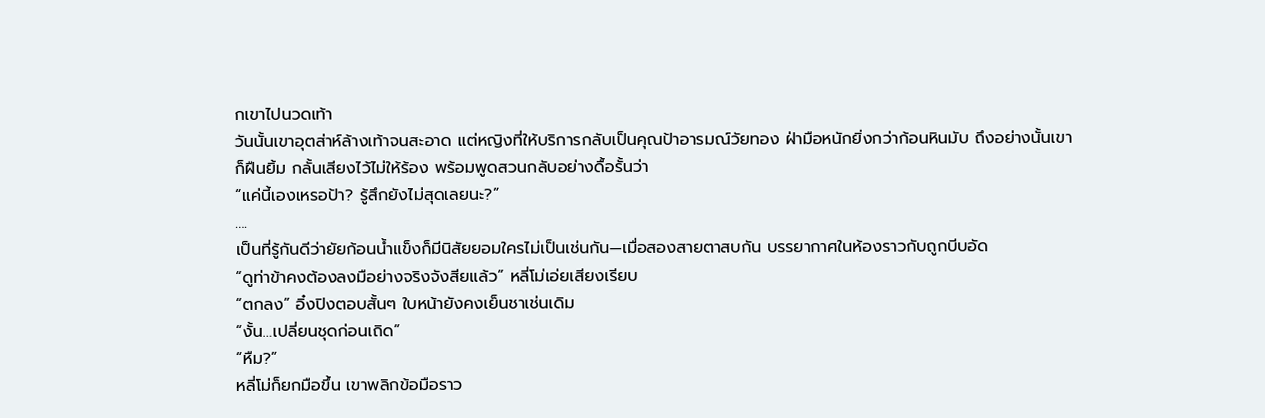กเขาไปนวดเท้า
วันนั้นเขาอุตส่าห์ล้างเท้าจนสะอาด แต่หญิงที่ให้บริการกลับเป็นคุณป้าอารมณ์วัยทอง ฝ่ามือหนักยิ่งกว่าก้อนหินมับ ถึงอย่างนั้นเขาก็ฝืนยิ้ม กลั้นเสียงไว้ไม่ให้ร้อง พร้อมพูดสวนกลับอย่างดื้อรั้นว่า
“แค่นี้เองเหรอป้า? รู้สึกยังไม่สุดเลยนะ?”
….
เป็นที่รู้กันดีว่ายัยก้อนน้ำแข็งก็มีนิสัยยอมใครไม่เป็นเช่นกัน—เมื่อสองสายตาสบกัน บรรยากาศในห้องราวกับถูกบีบอัด
“ดูท่าข้าคงต้องลงมือย่างจริงจังสียแล้ว” หลี่โม่เอ่ยเสียงเรียบ
“ตกลง” อิ๋งปิงตอบสั้นๆ ใบหน้ายังคงเย็นชาเช่นเดิม
“งั้น…เปลี่ยนชุดก่อนเถิด”
“หืม?”
หลี่โม่ก็ยกมือขึ้น เขาพลิกข้อมือราว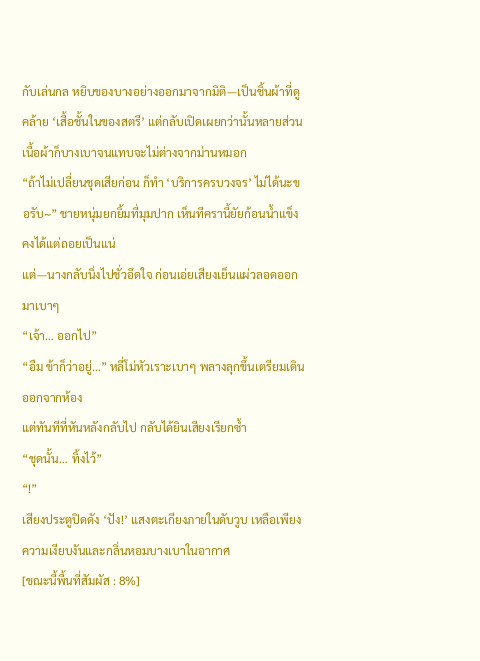กับเล่นกล หยิบของบางอย่างออกมาจากมิติ—เป็นชิ้นผ้าที่ดูคล้าย ‘เสื้อชั้นในของสตรี’ แต่กลับเปิดเผยกว่านั้นหลายส่วน เนื้อผ้าก็บางเบาจนแทบจะไม่ต่างจากม่านหมอก
“ถ้าไม่เปลี่ยนชุดเสียก่อน ก็ทำ ‘บริการครบวงจร’ ไม่ได้นะขอรับ~” ชายหนุ่มยกยิ้มที่มุมปาก เห็นทีครานี้ยัยก้อนน้ำแข็งคงได้แต่ถอยเป็นแน่
แต่—นางกลับนิ่งไปชั่วอึดใจ ก่อนเอ่ยเสียงเย็นแผ่วลอดออกมาเบาๆ
“เจ้า… ออกไป”
“อืม ข้าก็ว่าอยู่…” หลี่โม่หัวเราะเบาๆ พลางลุกขึ้นเตรียมเดินออกจากห้อง
แต่ทันทีที่หันหลังกลับไป กลับได้ยินเสียงเรียกซ้ำ
“ชุดนั้น… ทิ้งไว้”
“!”
เสียงประตูปิดดัง ‘ปัง!’ แสงตะเกียงภายในดับวูบ เหลือเพียงความเงียบงันและกลิ่นหอมบางเบาในอากาศ
[ขณะนี้พื้นที่สัมผัส : 8%]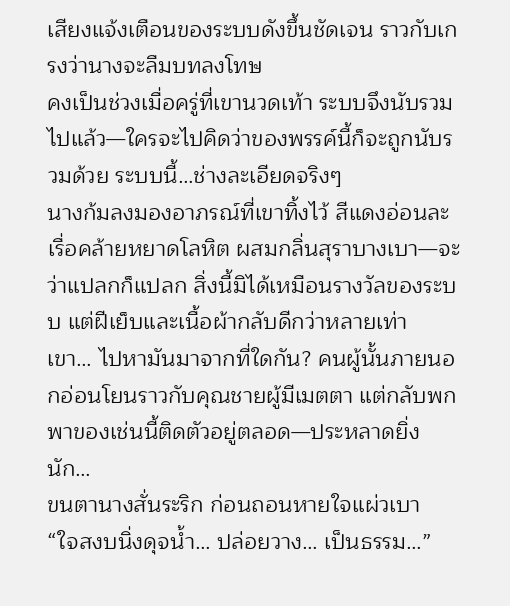เสียงแจ้งเตือนของระบบดังขึ้นชัดเจน ราวกับเกรงว่านางจะลืมบทลงโทษ
คงเป็นช่วงเมื่อครู่ที่เขานวดเท้า ระบบจึงนับรวมไปแล้ว—ใครจะไปคิดว่าของพรรค์นี้ก็จะถูกนับรวมด้วย ระบบนี้…ช่างละเอียดจริงๆ
นางก้มลงมองอาภรณ์ที่เขาทิ้งไว้ สีแดงอ่อนละเรื่อคล้ายหยาดโลหิต ผสมกลิ่นสุราบางเบา—จะว่าแปลกก็แปลก สิ่งนี้มิได้เหมือนรางวัลของระบบ แต่ฝีเย็บและเนื้อผ้ากลับดีกว่าหลายเท่า
เขา… ไปหามันมาจากที่ใดกัน? คนผู้นั้นภายนอกอ่อนโยนราวกับคุณชายผู้มีเมตตา แต่กลับพกพาของเช่นนี้ติดตัวอยู่ตลอด—ประหลาดยิ่งนัก…
ขนตานางสั่นระริก ก่อนถอนหายใจแผ่วเบา
“ใจสงบนิ่งดุจน้ำ… ปล่อยวาง… เป็นธรรม…”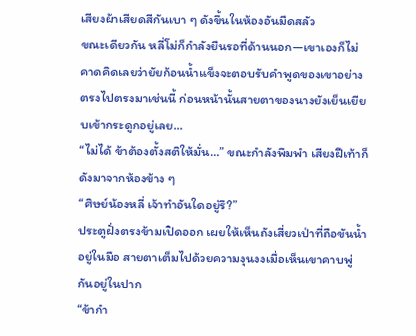เสียงผ้าเสียดสีกันเบา ๆ ดังขึ้นในห้องอันมืดสลัว
ขณะเดียวกัน หลี่โม่ก็กำลังยืนรอที่ด้านนอก—เขาเองก็ไม่คาดคิดเลยว่ายัยก้อนน้ำแข็งจะตอบรับคำพูดของเขาอย่างตรงไปตรงมาเช่นนี้ ก่อนหน้านั้นสายตาของนางยังเย็นเยียบเข้ากระดูกอยู่เลย…
“ไม่ได้ ข้าต้องตั้งสติให้มั่น…” ขณะกำลังพึมพำ เสียงฝีเท้าก็ดังมาจากห้องข้าง ๆ
“ศิษย์น้องหลี่ เจ้าทำอันใดอยู่รึ?”
ประตูฝั่งตรงข้ามเปิดออก เผยให้เห็นถังเสี่ยวเป่าที่ถือขันน้ำอยู่ในมือ สายตาเต็มไปด้วยความงุนงงเมื่อเห็นเขาคาบพู่กันอยู่ในปาก
“ข้ากำ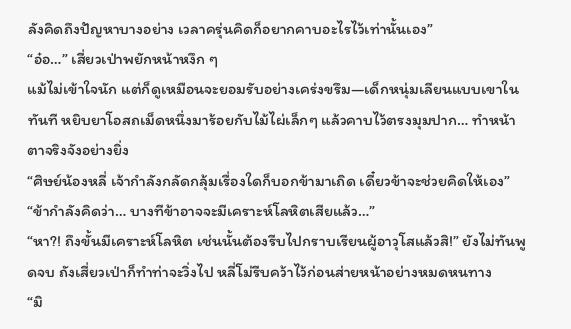ลังคิดถึงปัญหาบางอย่าง เวลาครุ่นคิดก็อยากคาบอะไรไว้เท่านั้นเอง”
“อ๋อ…” เสี่ยวเป่าพยักหน้าหงึก ๆ
แม้ไม่เข้าใจนัก แต่ก็ดูเหมือนจะยอมรับอย่างเคร่งขรึม—เด็กหนุ่มเลียนแบบเขาในทันที หยิบยาโอสถเม็ดหนึ่งมาร้อยกับไม้ไผ่เล็กๆ แล้วคาบไว้ตรงมุมปาก… ทำหน้าตาจริงจังอย่างยิ่ง
“ศิษย์น้องหลี่ เจ้ากำลังกลัดกลุ้มเรื่องใดก็บอกข้ามาเถิด เดี๋ยวข้าจะช่วยคิดให้เอง”
“ข้ากำลังคิดว่า… บางทีข้าอาจจะมีเคราะห์โลหิตเสียแล้ว…”
“หา?! ถึงขั้นมีเคราะห์โลหิต เช่นนั้นต้องรีบไปกราบเรียนผู้อาวุโสแล้วสิ!” ยังไม่ทันพูดจบ ถังเสี่ยวเป่าก็ทำท่าจะวิ่งไป หลี่โม่รีบคว้าไว้ก่อนส่ายหน้าอย่างหมดหนทาง
“มิ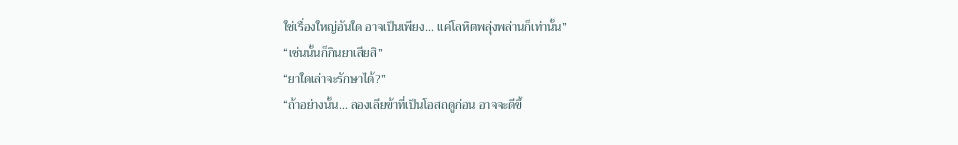ใช่เรื่องใหญ่อันใด อาจเป็นเพียง… แค่โลหิตพลุ่งพล่านก็เท่านั้น”
“เช่นนั้นก็กินยาเสียสิ”
“ยาใดเล่าจะรักษาได้?”
“ถ้าอย่างนั้น… ลองเลียข้าที่เป็นโอสถดูก่อน อาจจะดีขึ้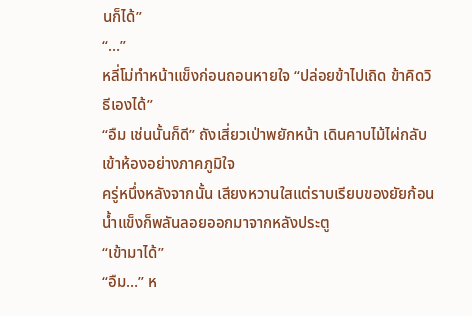นก็ได้”
“…”
หลี่โม่ทำหน้าแข็งก่อนถอนหายใจ “ปล่อยข้าไปเถิด ข้าคิดวิธีเองได้”
“อืม เช่นนั้นก็ดี” ถังเสี่ยวเป่าพยักหน้า เดินคาบไม้ไผ่กลับเข้าห้องอย่างภาคภูมิใจ
ครู่หนึ่งหลังจากนั้น เสียงหวานใสแต่ราบเรียบของยัยก้อนน้ำแข็งก็พลันลอยออกมาจากหลังประตู
“เข้ามาได้”
“อืม…” ห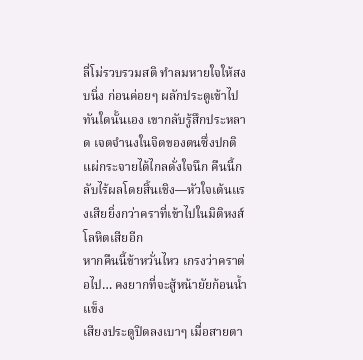ลี่โม่รวบรวมสติ ทำลมหายใจให้สงบนิ่ง ก่อนค่อยๆ ผลักประตูเข้าไป
ทันใดนั้นเอง เขากลับรู้สึกประหลาด เจตจำนงในจิตของตนซึ่งปกติแผ่กระจายได้ไกลดั่งใจนึก คืนนี้กลับไร้ผลโดยสิ้นเชิง—หัวใจเต้นแรงเสียยิ่งกว่าคราที่เข้าไปในมิติหงส์โลหิตเสียอีก
หากคืนนี้ข้าหวั่นไหว เกรงว่าคราต่อไป… คงยากที่จะสู้หน้ายัยก้อนน้ำแข็ง
เสียงประตูปิดลงเบาๆ เมื่อสายตา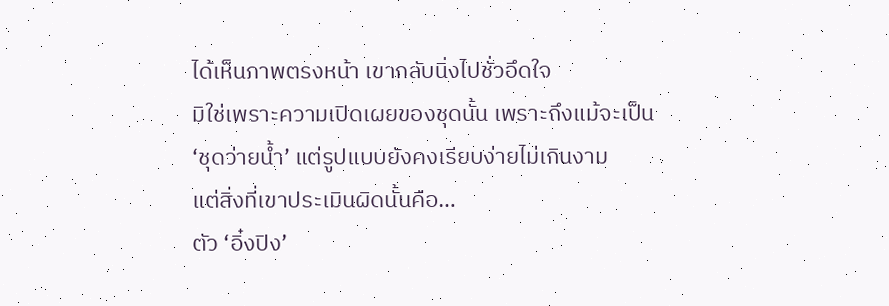ได้เห็นภาพตรงหน้า เขากลับนิ่งไปชั่วอึดใจ
มิใช่เพราะความเปิดเผยของชุดนั้น เพราะถึงแม้จะเป็น ‘ชุดว่ายน้ำ’ แต่รูปแบบยังคงเรียบง่ายไม่เกินงาม
แต่สิ่งที่เขาประเมินผิดนั้นคือ…
ตัว ‘อิ๋งปิง’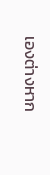เองต่างหาก